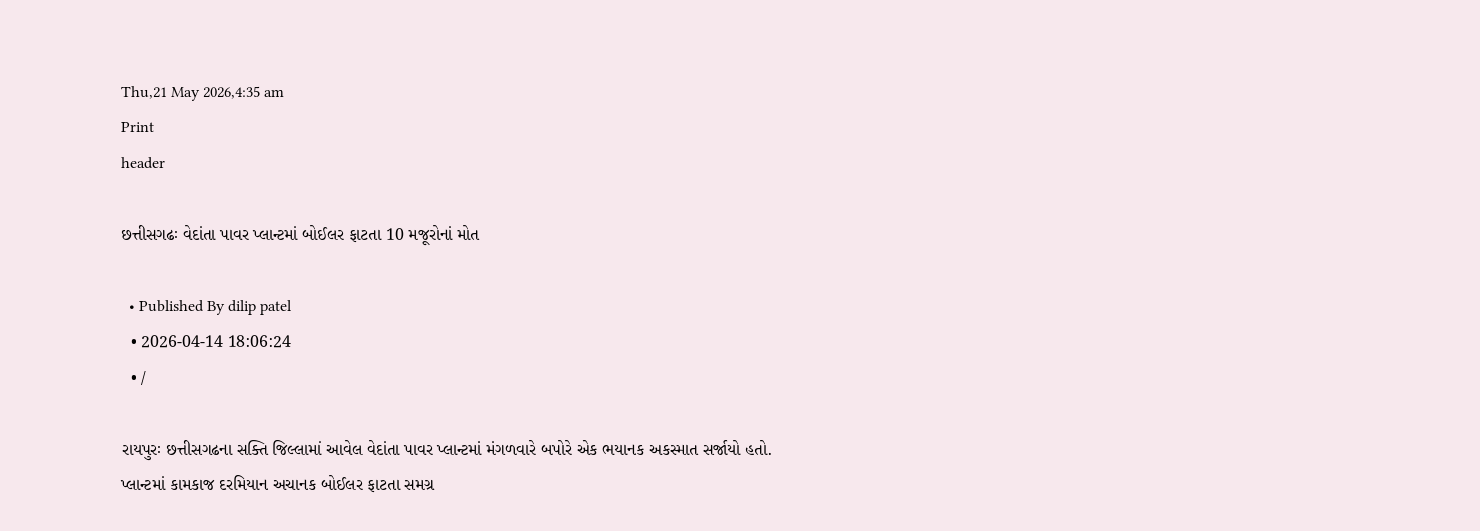Thu,21 May 2026,4:35 am
Print
header

છત્તીસગઢઃ વેદાંતા પાવર પ્લાન્ટમાં બોઈલર ફાટતા 10 મજૂરોનાં મોત

  • Published By dilip patel
  • 2026-04-14 18:06:24
  • /

રાયપુરઃ છત્તીસગઢના સક્તિ જિલ્લામાં આવેલ વેદાંતા પાવર પ્લાન્ટમાં મંગળવારે બપોરે એક ભયાનક અકસ્માત સર્જાયો હતો. પ્લાન્ટમાં કામકાજ દરમિયાન અચાનક બોઈલર ફાટતા સમગ્ર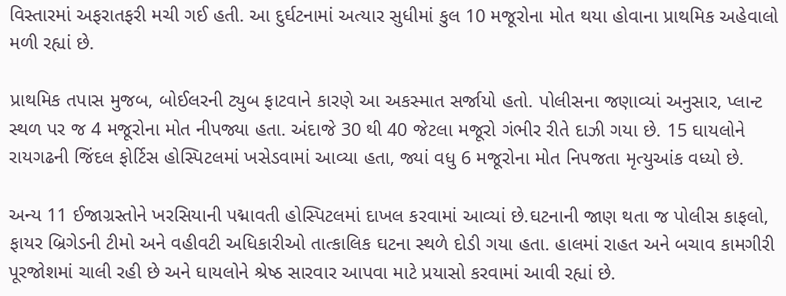વિસ્તારમાં અફરાતફરી મચી ગઈ હતી. આ દુર્ઘટનામાં અત્યાર સુધીમાં કુલ 10 મજૂરોના મોત થયા હોવાના પ્રાથમિક અહેવાલો મળી રહ્યાં છે.

પ્રાથમિક તપાસ મુજબ, બોઈલરની ટ્યુબ ફાટવાને કારણે આ અકસ્માત સર્જાયો હતો. પોલીસના જણાવ્યાં અનુસાર, પ્લાન્ટ સ્થળ પર જ 4 મજૂરોના મોત નીપજ્યા હતા. અંદાજે 30 થી 40 જેટલા મજૂરો ગંભીર રીતે દાઝી ગયા છે. 15 ઘાયલોને રાયગઢની જિંદલ ફોર્ટિસ હોસ્પિટલમાં ખસેડવામાં આવ્યા હતા, જ્યાં વધુ 6 મજૂરોના મોત નિપજતા મૃત્યુઆંક વધ્યો છે.

અન્ય 11 ઈજાગ્રસ્તોને ખરસિયાની પદ્માવતી હોસ્પિટલમાં દાખલ કરવામાં આવ્યાં છે.ઘટનાની જાણ થતા જ પોલીસ કાફલો, ફાયર બ્રિગેડની ટીમો અને વહીવટી અધિકારીઓ તાત્કાલિક ઘટના સ્થળે દોડી ગયા હતા. હાલમાં રાહત અને બચાવ કામગીરી પૂરજોશમાં ચાલી રહી છે અને ઘાયલોને શ્રેષ્ઠ સારવાર આપવા માટે પ્રયાસો કરવામાં આવી રહ્યાં છે.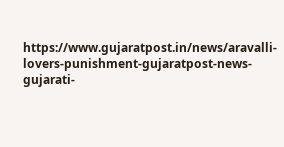https://www.gujaratpost.in/news/aravalli-lovers-punishment-gujaratpost-news-gujarati-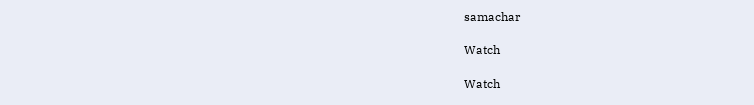samachar

Watch

Watch